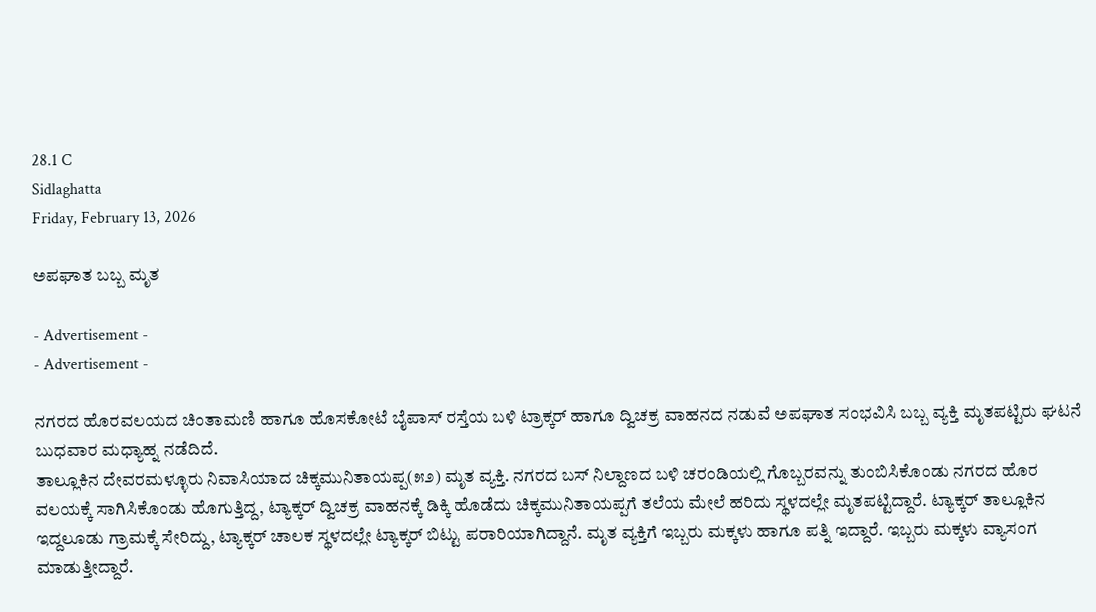28.1 C
Sidlaghatta
Friday, February 13, 2026

ಅಪಘಾತ ಬಬ್ಬ ಮೃತ

- Advertisement -
- Advertisement -

ನಗರದ ಹೊರವಲಯದ ಚಿಂತಾಮಣಿ ಹಾಗೂ ಹೊಸಕೋಟೆ ಬೈಪಾಸ್‌ ರಸ್ತೆಯ ಬಳಿ ಟ್ರಾಕ್ಕರ್ ಹಾಗೂ ದ್ವಿಚಕ್ರ ವಾಹನದ ನಡುವೆ ಅಪಘಾತ ಸಂಭವಿಸಿ ಬಬ್ಬ ವ್ಯಕ್ತಿ ಮೃತಪಟ್ಟಿರು ಘಟನೆ ಬುಧವಾರ ಮಧ್ಯಾಹ್ನ ನಡೆದಿದೆ.
ತಾಲ್ಲೂಕಿನ ದೇವರಮಳ್ಳೂರು ನಿವಾಸಿಯಾದ ಚಿಕ್ಕಮುನಿತಾಯಪ್ಪ(೫೨) ಮೃತ ವ್ಯಕ್ತಿ. ನಗರದ ಬಸ್ ನಿಲ್ದಾಣದ ಬಳಿ ಚರಂಡಿಯಲ್ಲಿ ಗೊಬ್ಬರವನ್ನು ತುಂಬಿಸಿಕೊಂಡು ನಗರದ ಹೊರ ವಲಯಕ್ಕೆ ಸಾಗಿಸಿಕೊಂಡು ಹೊಗುತ್ತಿದ್ದ, ಟ್ಯಾಕ್ಕರ್ ದ್ವಿಚಕ್ರ ವಾಹನಕ್ಕೆ ಡಿಕ್ಕಿ ಹೊಡೆದು ಚಿಕ್ಕಮುನಿತಾಯಪ್ಪಗೆ ತಲೆಯ ಮೇಲೆ ಹರಿದು ಸ್ಥಳದಲ್ಲೇ ಮೃತಪಟ್ಟಿದ್ದಾರೆ. ಟ್ಯಾಕ್ಕರ್ ತಾಲ್ಲೂಕಿನ ಇದ್ದಲೂಡು ಗ್ರಾಮಕ್ಕೆ ಸೇರಿದ್ದು, ಟ್ಯಾಕ್ಕರ್ ಚಾಲಕ ಸ್ಥಳದಲ್ಲೇ ಟ್ಯಾಕ್ಕರ್ ಬಿಟ್ಟು ಪರಾರಿಯಾಗಿದ್ದಾನೆ. ಮೃತ ವ್ಯಕ್ತಿಗೆ ಇಬ್ಬರು ಮಕ್ಕಳು ಹಾಗೂ ಪತ್ನಿ ಇದ್ದಾರೆ. ಇಬ್ಬರು ಮಕ್ಕಳು ವ್ಯಾಸಂಗ ಮಾಡುತ್ತೀದ್ದಾರೆ.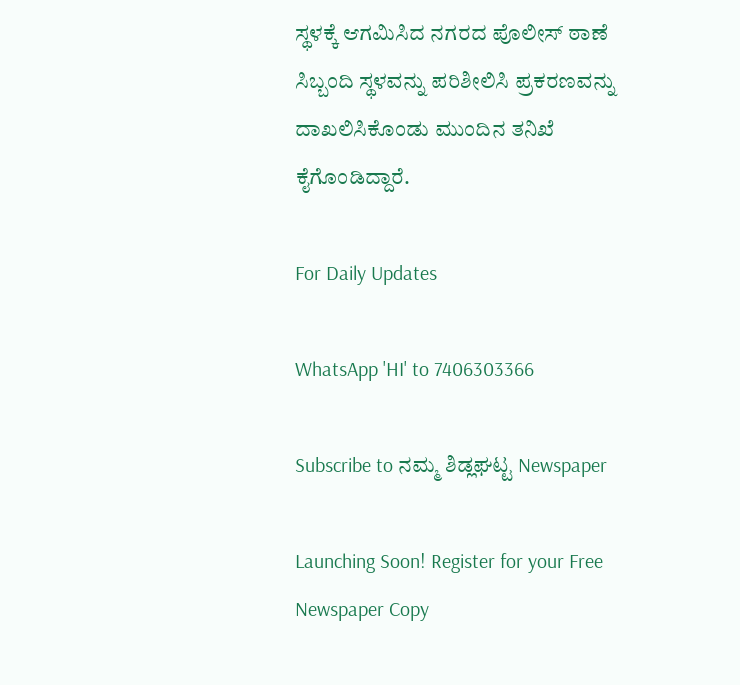ಸ್ಥಳಕ್ಕೆ ಆಗಮಿಸಿದ ನಗರದ ಪೊಲೀಸ್ ಠಾಣೆ ಸಿಬ್ಬಂದಿ ಸ್ಥಳವನ್ನು ಪರಿಶೀಲಿಸಿ ಪ್ರಕರಣವನ್ನು ದಾಖಲಿಸಿಕೊಂಡು ಮುಂದಿನ ತನಿಖೆ ಕೈಗೊಂಡಿದ್ದಾರೆ.

For Daily Updates

WhatsApp 'HI' to 7406303366

Subscribe to ನಮ್ಮ ಶಿಡ್ಲಘಟ್ಟ Newspaper

Launching Soon! Register for your Free Newspaper Copy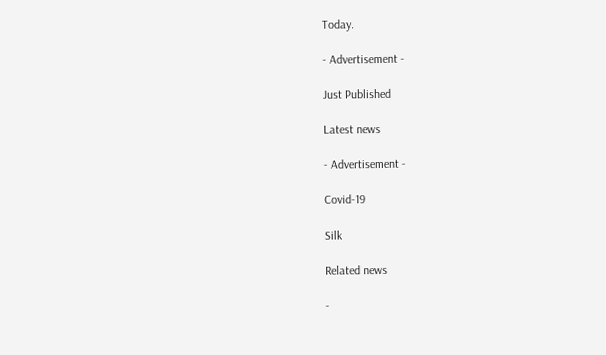Today.

- Advertisement -

Just Published

Latest news

- Advertisement -

Covid-19

Silk

Related news

-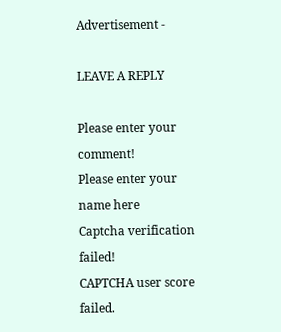Advertisement -

LEAVE A REPLY

Please enter your comment!
Please enter your name here
Captcha verification failed!
CAPTCHA user score failed.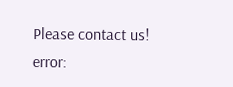Please contact us!
error: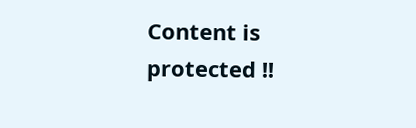Content is protected !!